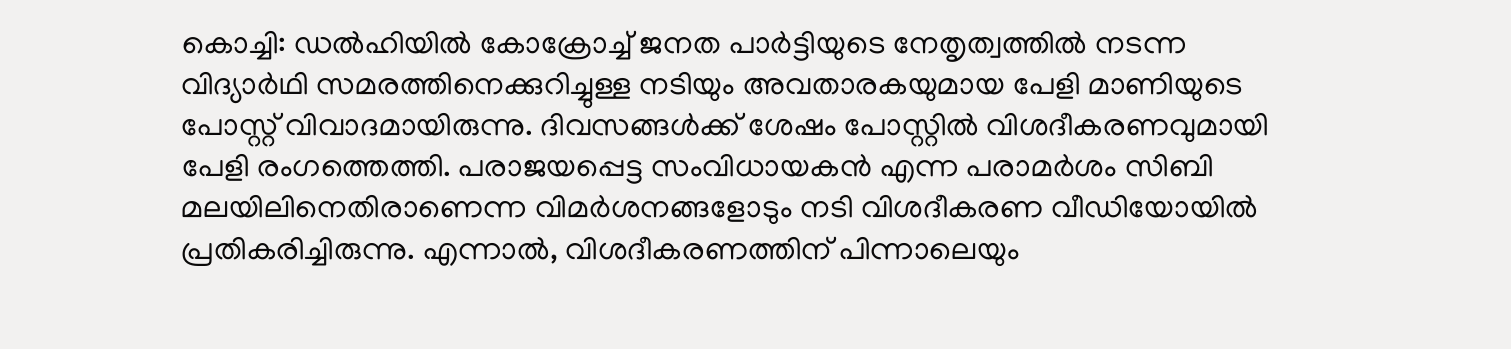കൊച്ചി: ഡൽഹിയിൽ കോക്രോച്ച് ജനത പാർട്ടിയുടെ നേതൃത്വത്തിൽ നടന്ന വിദ്യാർഥി സമരത്തിനെക്കുറിച്ചുള്ള നടിയും അവതാരകയുമായ പേളി മാണിയുടെ പോസ്റ്റ് വിവാദമായിരുന്നു. ദിവസങ്ങൾക്ക് ശേഷം പോസ്റ്റിൽ വിശദീകരണവുമായി പേളി രംഗത്തെത്തി. പരാജയപ്പെട്ട സംവിധായകൻ എന്ന പരാമർശം സിബി മലയിലിനെതിരാണെന്ന വിമർശനങ്ങളോടും നടി വിശദീകരണ വീഡിയോയിൽ പ്രതികരിച്ചിരുന്നു. എന്നാൽ, വിശദീകരണത്തിന് പിന്നാലെയും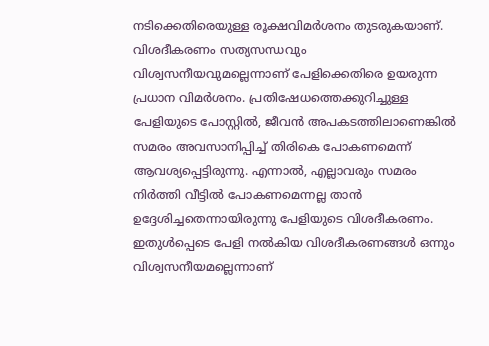നടിക്കെതിരെയുള്ള രൂക്ഷവിമർശനം തുടരുകയാണ്.
വിശദീകരണം സത്യസന്ധവും വിശ്വസനീയവുമല്ലെന്നാണ് പേളിക്കെതിരെ ഉയരുന്ന പ്രധാന വിമർശനം. പ്രതിഷേധത്തെക്കുറിച്ചുള്ള പേളിയുടെ പോസ്റ്റിൽ, ജീവൻ അപകടത്തിലാണെങ്കിൽ സമരം അവസാനിപ്പിച്ച് തിരികെ പോകണമെന്ന് ആവശ്യപ്പെട്ടിരുന്നു. എന്നാൽ, എല്ലാവരും സമരം നിർത്തി വീട്ടിൽ പോകണമെന്നല്ല താൻ ഉദ്ദേശിച്ചതെന്നായിരുന്നു പേളിയുടെ വിശദീകരണം. ഇതുൾപ്പെടെ പേളി നൽകിയ വിശദീകരണങ്ങൾ ഒന്നും വിശ്വസനീയമല്ലെന്നാണ്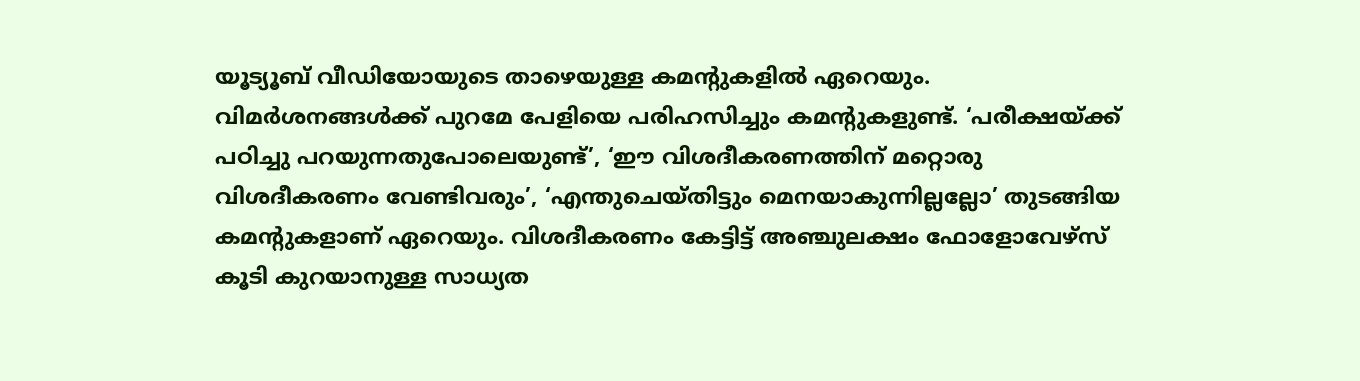യൂട്യൂബ് വീഡിയോയുടെ താഴെയുള്ള കമന്റുകളിൽ ഏറെയും.
വിമർശനങ്ങൾക്ക് പുറമേ പേളിയെ പരിഹസിച്ചും കമന്റുകളുണ്ട്. ‘പരീക്ഷയ്ക്ക് പഠിച്ചു പറയുന്നതുപോലെയുണ്ട്’, ‘ഈ വിശദീകരണത്തിന് മറ്റൊരു വിശദീകരണം വേണ്ടിവരും’, ‘എന്തുചെയ്തിട്ടും മെനയാകുന്നില്ലല്ലോ’ തുടങ്ങിയ കമന്റുകളാണ് ഏറെയും. വിശദീകരണം കേട്ടിട്ട് അഞ്ചുലക്ഷം ഫോളോവേഴ്സ് കൂടി കുറയാനുള്ള സാധ്യത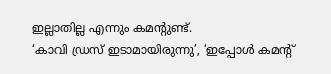ഇല്ലാതില്ല എന്നും കമന്റുണ്ട്.
‘കാവി ഡ്രസ് ഇടാമായിരുന്നു’, ‘ഇപ്പോൾ കമന്റ്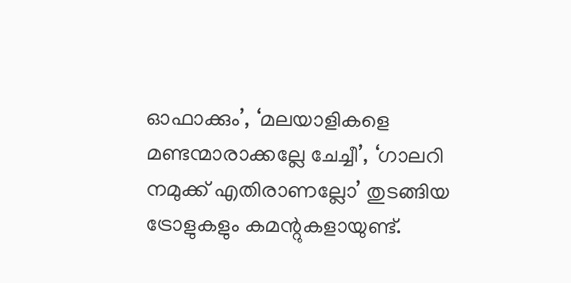ഓഫാക്കും’, ‘മലയാളികളെ മണ്ടന്മാരാക്കല്ലേ ചേച്ചീ’, ‘ഗാലറി നമുക്ക് എതിരാണല്ലോ’ തുടങ്ങിയ ട്രോളുകളും കമന്റുകളായുണ്ട്.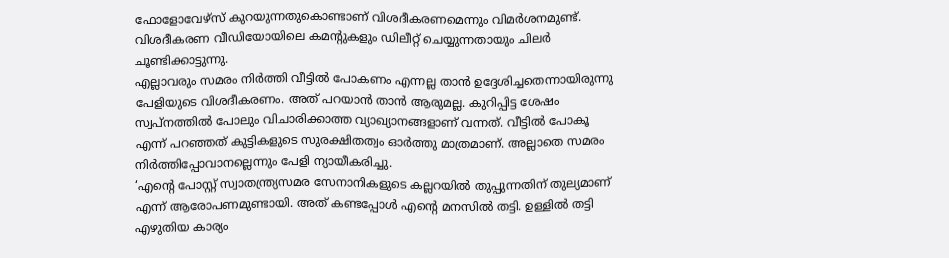ഫോളോവേഴ്സ് കുറയുന്നതുകൊണ്ടാണ് വിശദീകരണമെന്നും വിമർശനമുണ്ട്. വിശദീകരണ വീഡിയോയിലെ കമന്റുകളും ഡിലീറ്റ് ചെയ്യുന്നതായും ചിലർ ചൂണ്ടിക്കാട്ടുന്നു.
എല്ലാവരും സമരം നിർത്തി വീട്ടിൽ പോകണം എന്നല്ല താൻ ഉദ്ദേശിച്ചതെന്നായിരുന്നു പേളിയുടെ വിശദീകരണം. അത് പറയാൻ താൻ ആരുമല്ല. കുറിപ്പിട്ട ശേഷം സ്വപ്നത്തിൽ പോലും വിചാരിക്കാത്ത വ്യാഖ്യാനങ്ങളാണ് വന്നത്. വീട്ടിൽ പോകൂ എന്ന് പറഞ്ഞത് കുട്ടികളുടെ സുരക്ഷിതത്വം ഓർത്തു മാത്രമാണ്. അല്ലാതെ സമരം നിർത്തിപ്പോവാനല്ലെന്നും പേളി ന്യായീകരിച്ചു.
‘എന്റെ പോസ്റ്റ് സ്വാതന്ത്ര്യസമര സേനാനികളുടെ കല്ലറയിൽ തുപ്പുന്നതിന് തുല്യമാണ് എന്ന് ആരോപണമുണ്ടായി. അത് കണ്ടപ്പോൾ എന്റെ മനസിൽ തട്ടി. ഉള്ളിൽ തട്ടി എഴുതിയ കാര്യം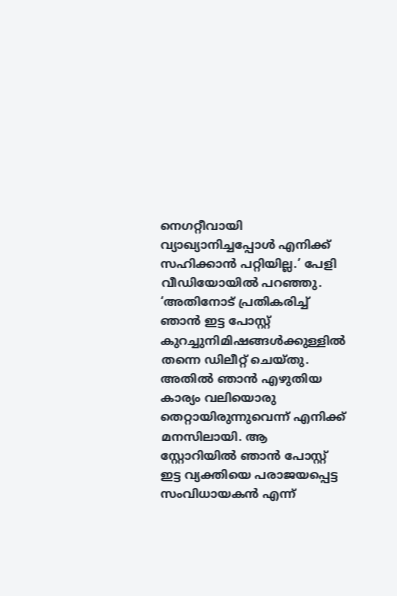നെഗറ്റീവായി വ്യാഖ്യാനിച്ചപ്പോൾ എനിക്ക് സഹിക്കാൻ പറ്റിയില്ല.’ പേളി വീഡിയോയിൽ പറഞ്ഞു.
‘അതിനോട് പ്രതികരിച്ച് ഞാൻ ഇട്ട പോസ്റ്റ് കുറച്ചുനിമിഷങ്ങൾക്കുള്ളിൽ തന്നെ ഡിലീറ്റ് ചെയ്തു. അതിൽ ഞാൻ എഴുതിയ കാര്യം വലിയൊരു തെറ്റായിരുന്നുവെന്ന് എനിക്ക് മനസിലായി. ആ സ്റ്റോറിയിൽ ഞാൻ പോസ്റ്റ് ഇട്ട വ്യക്തിയെ പരാജയപ്പെട്ട സംവിധായകൻ എന്ന്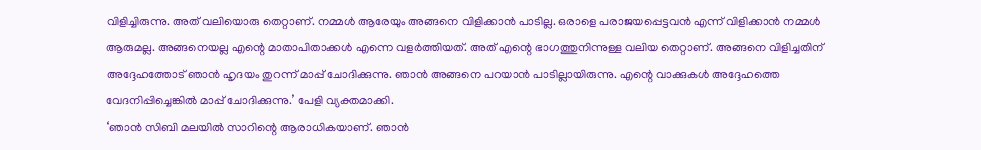വിളിച്ചിരുന്നു. അത് വലിയൊരു തെറ്റാണ്. നമ്മൾ ആരേയും അങ്ങനെ വിളിക്കാൻ പാടില്ല. ഒരാളെ പരാജയപ്പെട്ടവൻ എന്ന് വിളിക്കാൻ നമ്മൾ ആരുമല്ല. അങ്ങനെയല്ല എന്റെ മാതാപിതാക്കൾ എന്നെ വളർത്തിയത്. അത് എന്റെ ഭാഗത്തുനിന്നുള്ള വലിയ തെറ്റാണ്. അങ്ങനെ വിളിച്ചതിന് അദ്ദേഹത്തോട് ഞാൻ ഹൃദയം തുറന്ന് മാപ്പ് ചോദിക്കുന്നു. ഞാൻ അങ്ങനെ പറയാൻ പാടില്ലായിരുന്നു. എന്റെ വാക്കുകൾ അദ്ദേഹത്തെ വേദനിപ്പിച്ചെങ്കിൽ മാപ്പ് ചോദിക്കുന്നു.’ പേളി വ്യക്തമാക്കി.
‘ഞാൻ സിബി മലയിൽ സാറിന്റെ ആരാധികയാണ്. ഞാൻ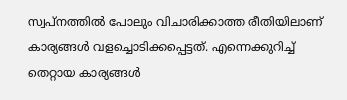സ്വപ്നത്തിൽ പോലും വിചാരിക്കാത്ത രീതിയിലാണ് കാര്യങ്ങൾ വളച്ചൊടിക്കപ്പെട്ടത്. എന്നെക്കുറിച്ച് തെറ്റായ കാര്യങ്ങൾ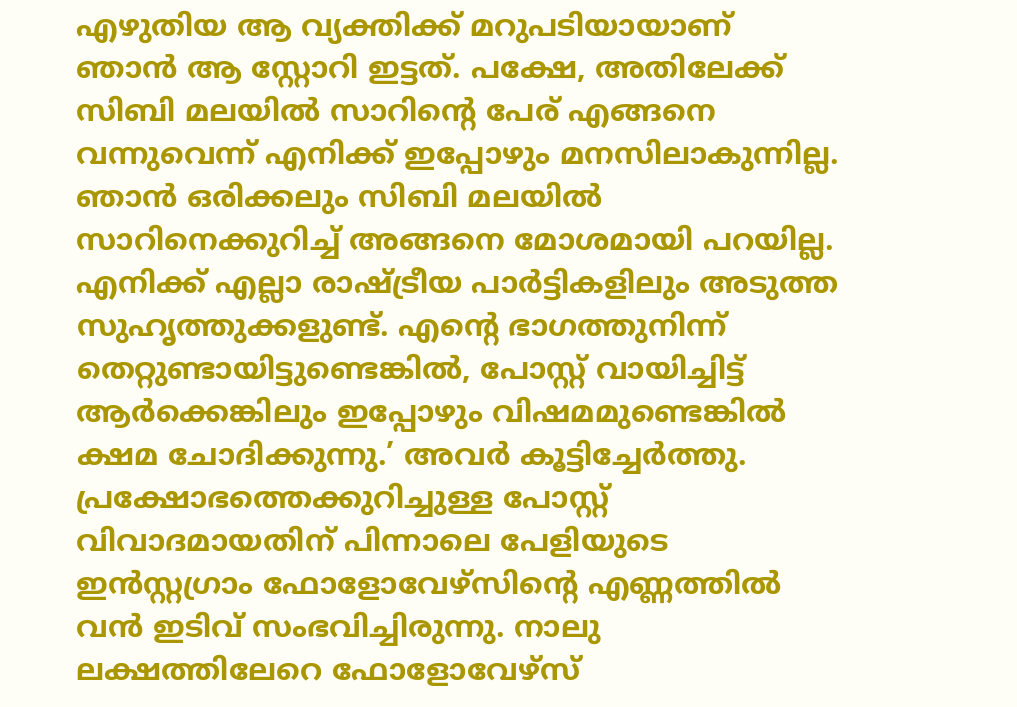എഴുതിയ ആ വ്യക്തിക്ക് മറുപടിയായാണ് ഞാൻ ആ സ്റ്റോറി ഇട്ടത്. പക്ഷേ, അതിലേക്ക് സിബി മലയിൽ സാറിന്റെ പേര് എങ്ങനെ വന്നുവെന്ന് എനിക്ക് ഇപ്പോഴും മനസിലാകുന്നില്ല. ഞാൻ ഒരിക്കലും സിബി മലയിൽ സാറിനെക്കുറിച്ച് അങ്ങനെ മോശമായി പറയില്ല. എനിക്ക് എല്ലാ രാഷ്ട്രീയ പാർട്ടികളിലും അടുത്ത സുഹൃത്തുക്കളുണ്ട്. എന്റെ ഭാഗത്തുനിന്ന് തെറ്റുണ്ടായിട്ടുണ്ടെങ്കിൽ, പോസ്റ്റ് വായിച്ചിട്ട് ആർക്കെങ്കിലും ഇപ്പോഴും വിഷമമുണ്ടെങ്കിൽ ക്ഷമ ചോദിക്കുന്നു.’ അവർ കൂട്ടിച്ചേർത്തു.
പ്രക്ഷോഭത്തെക്കുറിച്ചുള്ള പോസ്റ്റ് വിവാദമായതിന് പിന്നാലെ പേളിയുടെ ഇൻസ്റ്റഗ്രാം ഫോളോവേഴ്സിന്റെ എണ്ണത്തിൽ വൻ ഇടിവ് സംഭവിച്ചിരുന്നു. നാലു ലക്ഷത്തിലേറെ ഫോളോവേഴ്സ്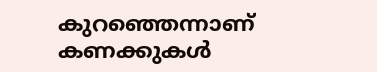കുറഞ്ഞെന്നാണ് കണക്കുകൾ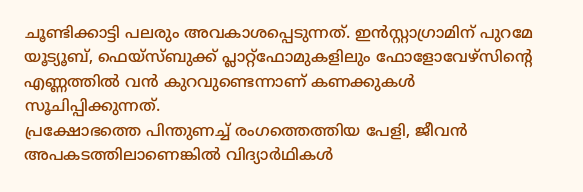ചൂണ്ടിക്കാട്ടി പലരും അവകാശപ്പെടുന്നത്. ഇൻസ്റ്റാഗ്രാമിന് പുറമേ യൂട്യൂബ്, ഫെയ്സ്ബുക്ക് പ്ലാറ്റ്ഫോമുകളിലും ഫോളോവേഴ്സിന്റെ എണ്ണത്തിൽ വൻ കുറവുണ്ടെന്നാണ് കണക്കുകൾ സൂചിപ്പിക്കുന്നത്.
പ്രക്ഷോഭത്തെ പിന്തുണച്ച് രംഗത്തെത്തിയ പേളി, ജീവൻ അപകടത്തിലാണെങ്കിൽ വിദ്യാർഥികൾ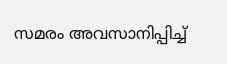സമരം അവസാനിപ്പിച്ച്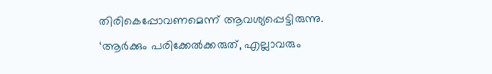തിരികെപ്പോവണമെന്ന് ആവശ്യപ്പെട്ടിരുന്നു. ‘ആർക്കും പരിക്കേൽക്കരുത്, എല്ലാവരും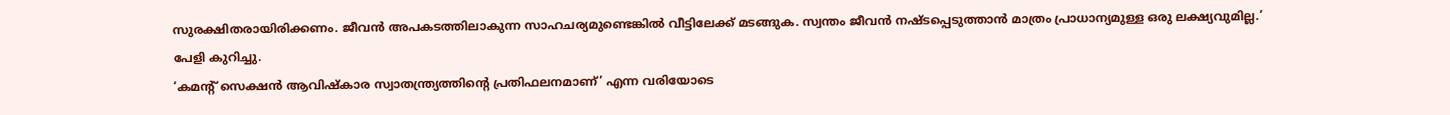സുരക്ഷിതരായിരിക്കണം. ജീവൻ അപകടത്തിലാകുന്ന സാഹചര്യമുണ്ടെങ്കിൽ വീട്ടിലേക്ക് മടങ്ങുക. സ്വന്തം ജീവൻ നഷ്ടപ്പെടുത്താൻ മാത്രം പ്രാധാന്യമുള്ള ഒരു ലക്ഷ്യവുമില്ല.’ പേളി കുറിച്ചു.
‘കമന്റ് സെക്ഷൻ ആവിഷ്കാര സ്വാതന്ത്ര്യത്തിന്റെ പ്രതിഫലനമാണ്’ എന്ന വരിയോടെ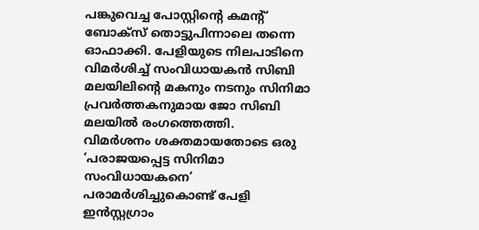പങ്കുവെച്ച പോസ്റ്റിന്റെ കമന്റ് ബോക്സ് തൊട്ടുപിന്നാലെ തന്നെ ഓഫാക്കി. പേളിയുടെ നിലപാടിനെ വിമർശിച്ച് സംവിധായകൻ സിബി മലയിലിന്റെ മകനും നടനും സിനിമാ പ്രവർത്തകനുമായ ജോ സിബി മലയിൽ രംഗത്തെത്തി.
വിമർശനം ശക്തമായതോടെ ഒരു ‘പരാജയപ്പെട്ട സിനിമാ സംവിധായകനെ’ പരാമർശിച്ചുകൊണ്ട് പേളി ഇൻസ്റ്റഗ്രാം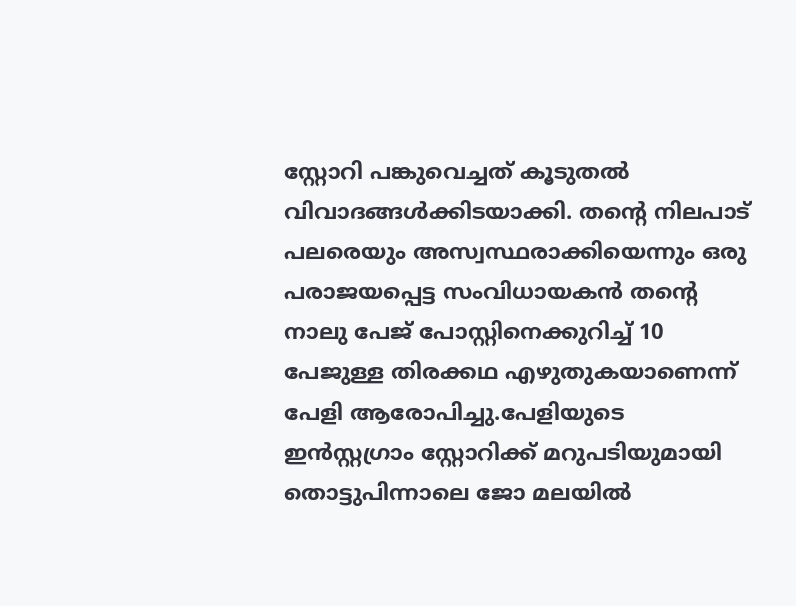സ്റ്റോറി പങ്കുവെച്ചത് കൂടുതൽ വിവാദങ്ങൾക്കിടയാക്കി. തന്റെ നിലപാട് പലരെയും അസ്വസ്ഥരാക്കിയെന്നും ഒരു പരാജയപ്പെട്ട സംവിധായകൻ തന്റെ നാലു പേജ് പോസ്റ്റിനെക്കുറിച്ച് 10 പേജുള്ള തിരക്കഥ എഴുതുകയാണെന്ന് പേളി ആരോപിച്ചു.പേളിയുടെ ഇൻസ്റ്റഗ്രാം സ്റ്റോറിക്ക് മറുപടിയുമായി തൊട്ടുപിന്നാലെ ജോ മലയിൽ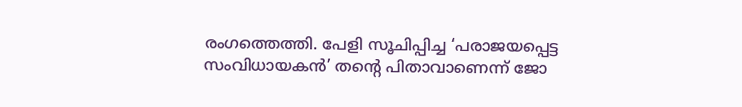രംഗത്തെത്തി. പേളി സൂചിപ്പിച്ച ‘പരാജയപ്പെട്ട സംവിധായകൻ’ തന്റെ പിതാവാണെന്ന് ജോ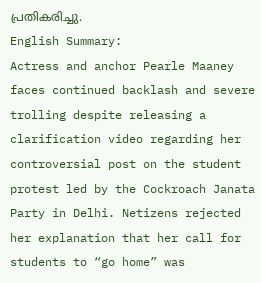പ്രതികരിച്ചു.
English Summary:
Actress and anchor Pearle Maaney faces continued backlash and severe trolling despite releasing a clarification video regarding her controversial post on the student protest led by the Cockroach Janata Party in Delhi. Netizens rejected her explanation that her call for students to “go home” was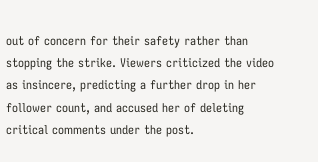out of concern for their safety rather than stopping the strike. Viewers criticized the video as insincere, predicting a further drop in her follower count, and accused her of deleting critical comments under the post.